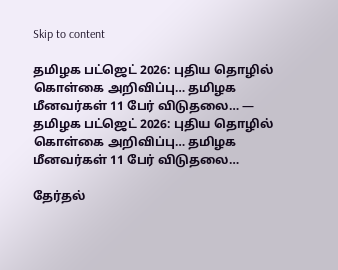Skip to content

தமிழக பட்ஜெட் 2026: புதிய தொழில் கொள்கை அறிவிப்பு… தமிழக மீனவர்கள் 11 பேர் விடுதலை… — தமிழக பட்ஜெட் 2026: புதிய தொழில் கொள்கை அறிவிப்பு… தமிழக மீனவர்கள் 11 பேர் விடுதலை…

தேர்தல்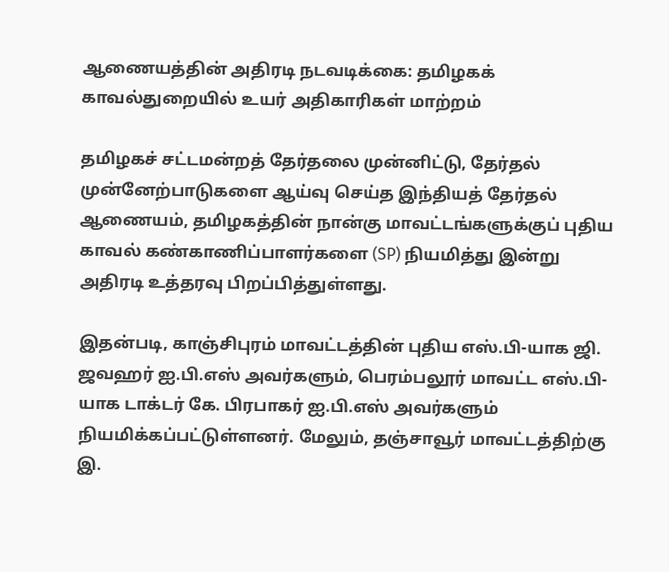ஆணையத்தின் அதிரடி நடவடிக்கை: தமிழகக் காவல்துறையில் உயர் அதிகாரிகள் மாற்றம்

தமிழகச் சட்டமன்றத் தேர்தலை முன்னிட்டு, தேர்தல் முன்னேற்பாடுகளை ஆய்வு செய்த இந்தியத் தேர்தல் ஆணையம், தமிழகத்தின் நான்கு மாவட்டங்களுக்குப் புதிய காவல் கண்காணிப்பாளர்களை (SP) நியமித்து இன்று அதிரடி உத்தரவு பிறப்பித்துள்ளது.

இதன்படி, காஞ்சிபுரம் மாவட்டத்தின் புதிய எஸ்.பி-யாக ஜி. ஜவஹர் ஐ.பி.எஸ் அவர்களும், பெரம்பலூர் மாவட்ட எஸ்.பி-யாக டாக்டர் கே. பிரபாகர் ஐ.பி.எஸ் அவர்களும் நியமிக்கப்பட்டுள்ளனர். மேலும், தஞ்சாவூர் மாவட்டத்திற்கு இ.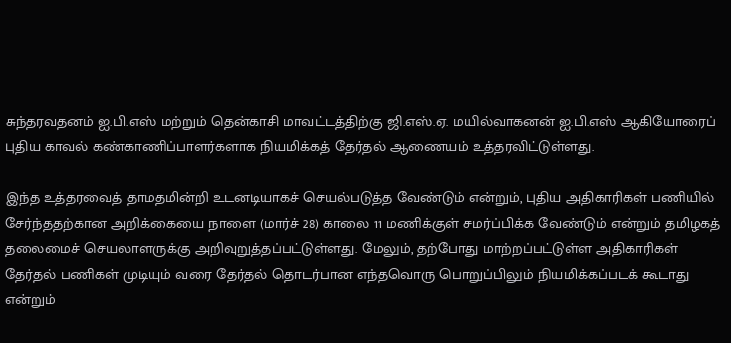சுந்தரவதனம் ஐ.பி.எஸ் மற்றும் தென்காசி மாவட்டத்திற்கு ஜி.எஸ்.ஏ. மயில்வாகனன் ஐ.பி.எஸ் ஆகியோரைப் புதிய காவல் கண்காணிப்பாளர்களாக நியமிக்கத் தேர்தல் ஆணையம் உத்தரவிட்டுள்ளது.

இந்த உத்தரவைத் தாமதமின்றி உடனடியாகச் செயல்படுத்த வேண்டும் என்றும், புதிய அதிகாரிகள் பணியில் சேர்ந்ததற்கான அறிக்கையை நாளை (மார்ச் 28) காலை 11 மணிக்குள் சமர்ப்பிக்க வேண்டும் என்றும் தமிழகத் தலைமைச் செயலாளருக்கு அறிவுறுத்தப்பட்டுள்ளது. மேலும், தற்போது மாற்றப்பட்டுள்ள அதிகாரிகள் தேர்தல் பணிகள் முடியும் வரை தேர்தல் தொடர்பான எந்தவொரு பொறுப்பிலும் நியமிக்கப்படக் கூடாது என்றும்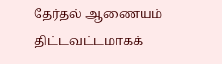தேர்தல் ஆணையம் திட்டவட்டமாகக்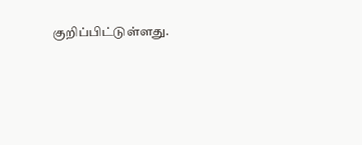குறிப்பிட்டுள்ளது.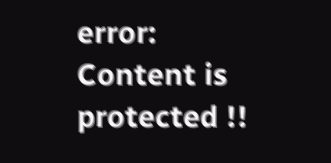error: Content is protected !!